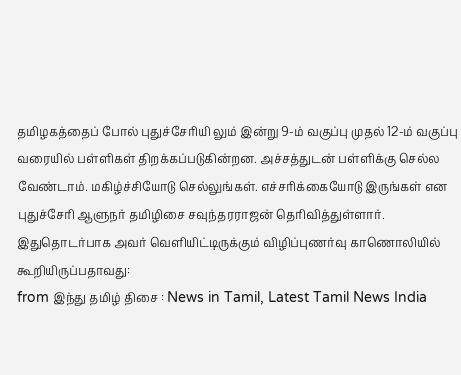தமிழகத்தைப் போல் புதுச்சேரியி லும் இன்று 9-ம் வகுப்பு முதல் 12-ம் வகுப்பு வரையில் பள்ளிகள் திறக்கப்படுகின்றன. அச்சத்துடன் பள்ளிக்கு செல்ல வேண்டாம். மகிழ்ச்சியோடு செல்லுங்கள். எச்சரிக்கையோடு இருங்கள் என புதுச்சேரி ஆளுநர் தமிழிசை சவுந்தரராஜன் தெரிவித்துள்ளார்.
இதுதொடர்பாக அவர் வெளியிட்டிருக்கும் விழிப்புணர்வு காணொலியில் கூறியிருப்பதாவது:
from இந்து தமிழ் திசை : News in Tamil, Latest Tamil News India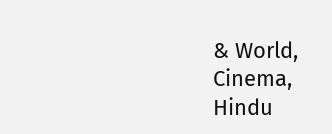& World, Cinema, Hindu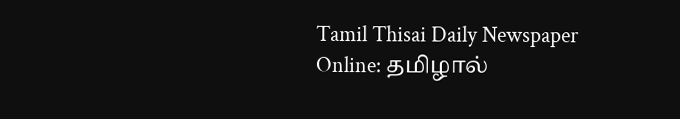Tamil Thisai Daily Newspaper Online: தமிழால்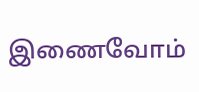இணைவோம்